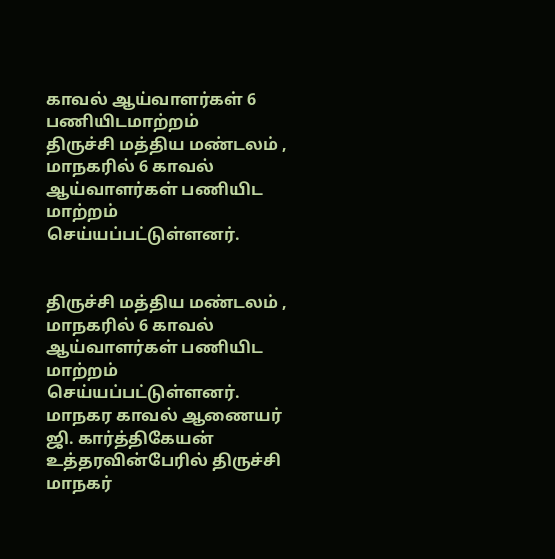காவல் ஆய்வாளர்கள் 6 பணியிடமாற்றம்
திருச்சி மத்திய மண்டலம் , மாநகரில் 6 காவல் ஆய்வாளர்கள் பணியிட மாற்றம் செய்யப்பட்டுள்ளனர்.


திருச்சி மத்திய மண்டலம் , மாநகரில் 6 காவல் ஆய்வாளர்கள் பணியிட மாற்றம் செய்யப்பட்டுள்ளனர்.
மாநகர காவல் ஆணையர் ஜி. கார்த்திகேயன் உத்தரவின்பேரில் திருச்சி மாநகர்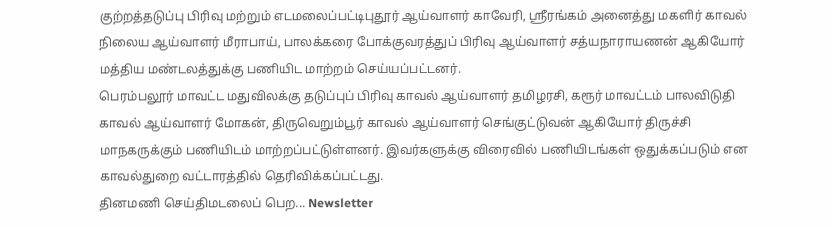குற்றத்தடுப்பு பிரிவு மற்றும் எடமலைப்பட்டிபுதூர் ஆய்வாளர் காவேரி, ஸ்ரீரங்கம் அனைத்து மகளிர் காவல் நிலைய ஆய்வாளர் மீராபாய், பாலக்கரை போக்குவரத்துப் பிரிவு ஆய்வாளர் சத்யநாராயணன் ஆகியோர் மத்திய மண்டலத்துக்கு பணியிட மாற்றம் செய்யப்பட்டனர்.
பெரம்பலூர் மாவட்ட மதுவிலக்கு தடுப்புப் பிரிவு காவல் ஆய்வாளர் தமிழரசி, கரூர் மாவட்டம் பாலவிடுதி காவல் ஆய்வாளர் மோகன், திருவெறும்பூர் காவல் ஆய்வாளர் செங்குட்டுவன் ஆகியோர் திருச்சி மாநகருக்கும் பணியிடம் மாற்றப்பட்டுள்ளனர். இவர்களுக்கு விரைவில் பணியிடங்கள் ஒதுக்கப்படும் என காவல்துறை வட்டாரத்தில் தெரிவிக்கப்பட்டது.
தினமணி செய்திமடலைப் பெற... Newsletter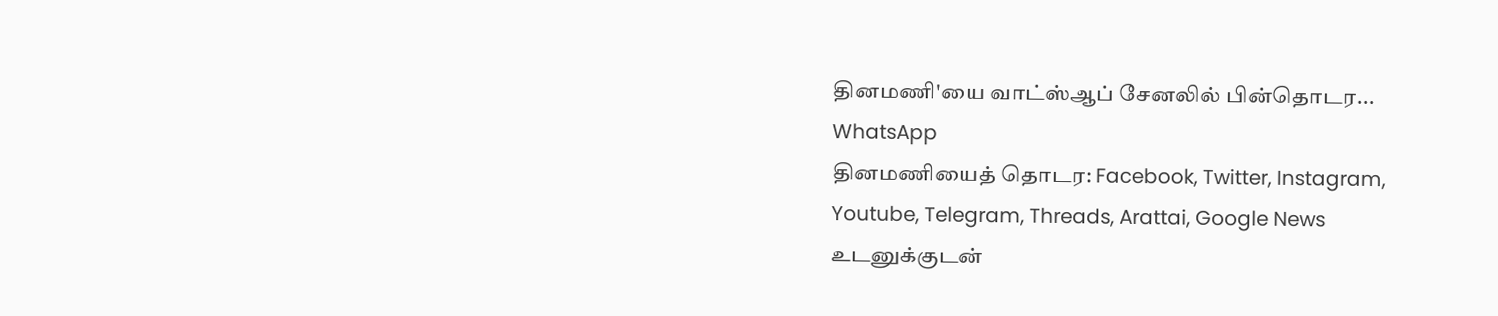தினமணி'யை வாட்ஸ்ஆப் சேனலில் பின்தொடர... WhatsApp
தினமணியைத் தொடர: Facebook, Twitter, Instagram, Youtube, Telegram, Threads, Arattai, Google News
உடனுக்குடன்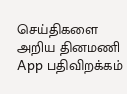செய்திகளை அறிய தினமணி App பதிவிறக்கம்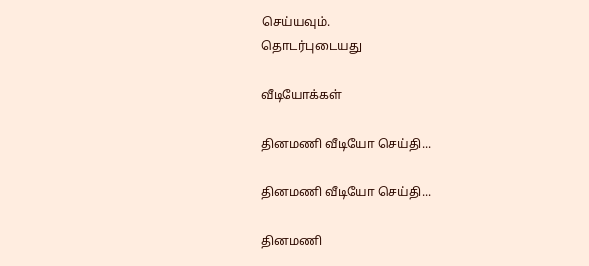செய்யவும்.
தொடர்புடையது

வீடியோக்கள்

தினமணி வீடியோ செய்தி...

தினமணி வீடியோ செய்தி...

தினமணி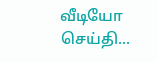வீடியோ செய்தி...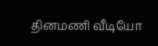தினமணி வீடியோ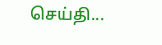செய்தி...